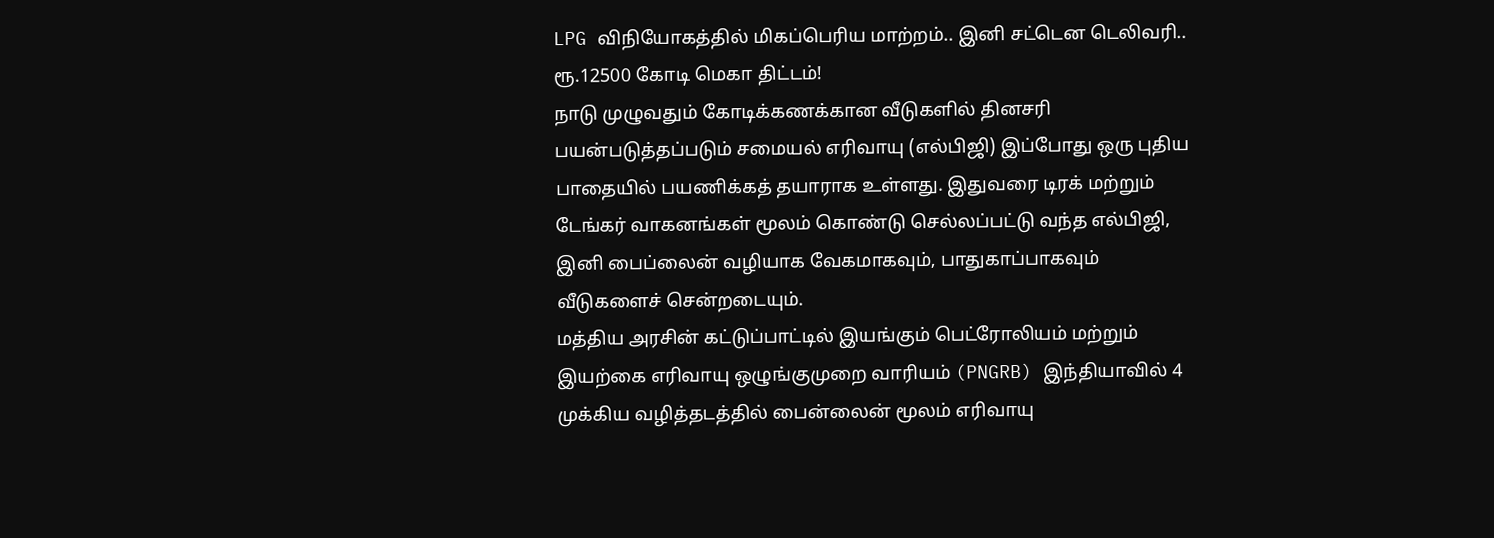LPG விநியோகத்தில் மிகப்பெரிய மாற்றம்.. இனி சட்டென டெலிவரி.. ரூ.12500 கோடி மெகா திட்டம்!
நாடு முழுவதும் கோடிக்கணக்கான வீடுகளில் தினசரி பயன்படுத்தப்படும் சமையல் எரிவாயு (எல்பிஜி) இப்போது ஒரு புதிய பாதையில் பயணிக்கத் தயாராக உள்ளது. இதுவரை டிரக் மற்றும் டேங்கர் வாகனங்கள் மூலம் கொண்டு செல்லப்பட்டு வந்த எல்பிஜி, இனி பைப்லைன் வழியாக வேகமாகவும், பாதுகாப்பாகவும் வீடுகளைச் சென்றடையும்.
மத்திய அரசின் கட்டுப்பாட்டில் இயங்கும் பெட்ரோலியம் மற்றும் இயற்கை எரிவாயு ஒழுங்குமுறை வாரியம் (PNGRB) இந்தியாவில் 4 முக்கிய வழித்தடத்தில் பைன்லைன் மூலம் எரிவாயு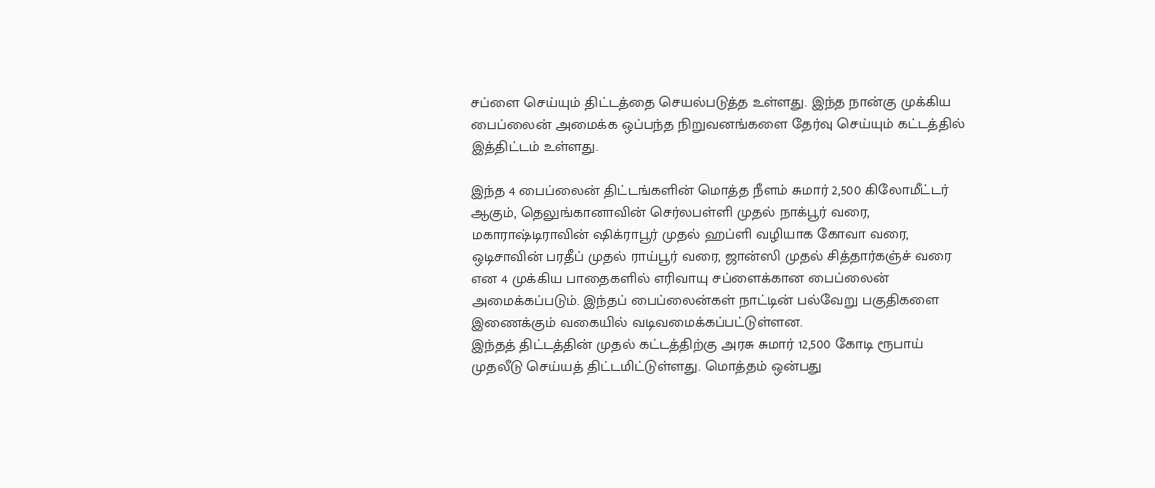சப்ளை செய்யும் திட்டத்தை செயல்படுத்த உள்ளது. இந்த நான்கு முக்கிய பைப்லைன் அமைக்க ஒப்பந்த நிறுவனங்களை தேர்வு செய்யும் கட்டத்தில் இத்திட்டம் உள்ளது.

இந்த 4 பைப்லைன் திட்டங்களின் மொத்த நீளம் சுமார் 2,500 கிலோமீட்டர் ஆகும், தெலுங்கானாவின் செர்லபள்ளி முதல் நாக்பூர் வரை, மகாராஷ்டிராவின் ஷிக்ராபூர் முதல் ஹப்ளி வழியாக கோவா வரை, ஒடிசாவின் பரதீப் முதல் ராய்பூர் வரை, ஜான்ஸி முதல் சித்தார்கஞ்ச் வரை என 4 முக்கிய பாதைகளில் எரிவாயு சப்ளைக்கான பைப்லைன் அமைக்கப்படும். இந்தப் பைப்லைன்கள் நாட்டின் பல்வேறு பகுதிகளை இணைக்கும் வகையில் வடிவமைக்கப்பட்டுள்ளன.
இந்தத் திட்டத்தின் முதல் கட்டத்திற்கு அரசு சுமார் 12,500 கோடி ரூபாய் முதலீடு செய்யத் திட்டமிட்டுள்ளது. மொத்தம் ஒன்பது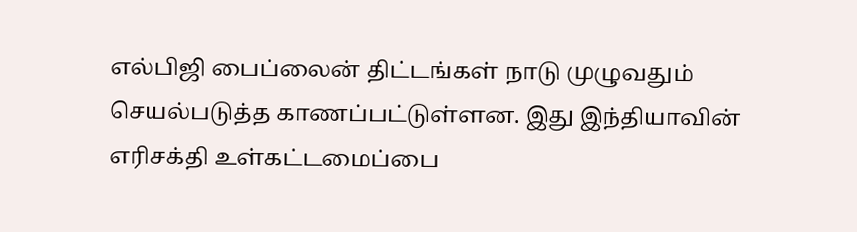எல்பிஜி பைப்லைன் திட்டங்கள் நாடு முழுவதும் செயல்படுத்த காணப்பட்டுள்ளன. இது இந்தியாவின் எரிசக்தி உள்கட்டமைப்பை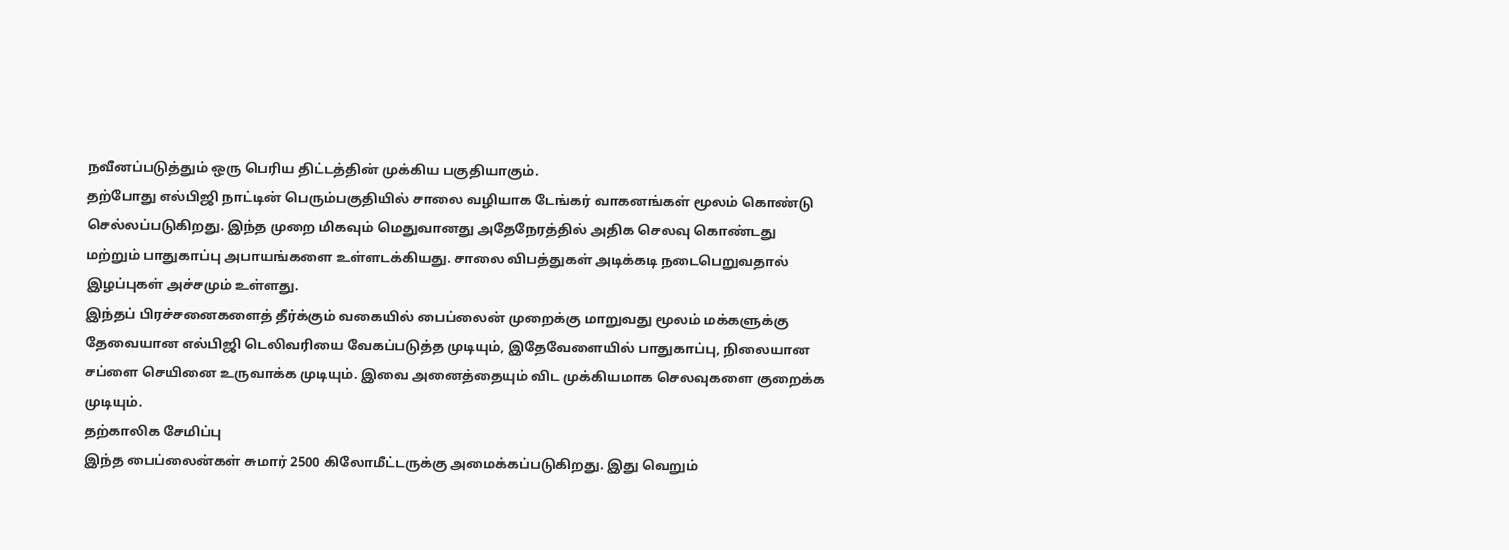நவீனப்படுத்தும் ஒரு பெரிய திட்டத்தின் முக்கிய பகுதியாகும்.
தற்போது எல்பிஜி நாட்டின் பெரும்பகுதியில் சாலை வழியாக டேங்கர் வாகனங்கள் மூலம் கொண்டு செல்லப்படுகிறது. இந்த முறை மிகவும் மெதுவானது அதேநேரத்தில் அதிக செலவு கொண்டது மற்றும் பாதுகாப்பு அபாயங்களை உள்ளடக்கியது. சாலை விபத்துகள் அடிக்கடி நடைபெறுவதால் இழப்புகள் அச்சமும் உள்ளது.
இந்தப் பிரச்சனைகளைத் தீர்க்கும் வகையில் பைப்லைன் முறைக்கு மாறுவது மூலம் மக்களுக்கு தேவையான எல்பிஜி டெலிவரியை வேகப்படுத்த முடியும், இதேவேளையில் பாதுகாப்பு, நிலையான சப்ளை செயினை உருவாக்க முடியும். இவை அனைத்தையும் விட முக்கியமாக செலவுகளை குறைக்க முடியும்.
தற்காலிக சேமிப்பு
இந்த பைப்லைன்கள் சுமார் 2500 கிலோமீட்டருக்கு அமைக்கப்படுகிறது. இது வெறும்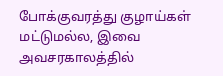போக்குவரத்து குழாய்கள் மட்டுமல்ல, இவை அவசரகாலத்தில்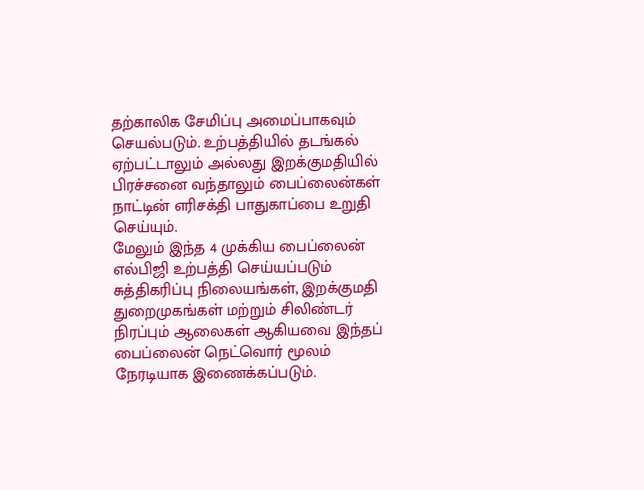தற்காலிக சேமிப்பு அமைப்பாகவும் செயல்படும். உற்பத்தியில் தடங்கல் ஏற்பட்டாலும் அல்லது இறக்குமதியில் பிரச்சனை வந்தாலும் பைப்லைன்கள் நாட்டின் எரிசக்தி பாதுகாப்பை உறுதி செய்யும்.
மேலும் இந்த 4 முக்கிய பைப்லைன் எல்பிஜி உற்பத்தி செய்யப்படும் சுத்திகரிப்பு நிலையங்கள், இறக்குமதி துறைமுகங்கள் மற்றும் சிலிண்டர் நிரப்பும் ஆலைகள் ஆகியவை இந்தப் பைப்லைன் நெட்வொர் மூலம் நேரடியாக இணைக்கப்படும்.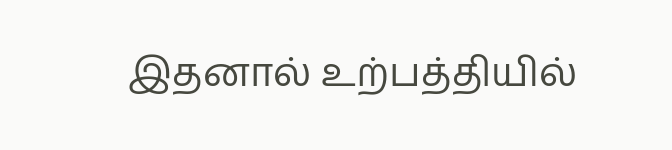இதனால் உற்பத்தியில்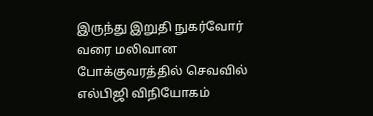இருந்து இறுதி நுகர்வோர் வரை மலிவான போக்குவரத்தில் செவவில் எல்பிஜி விநியோகம்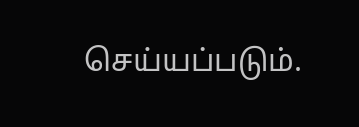செய்யப்படும்.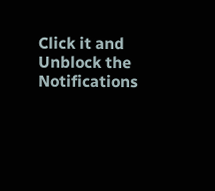Click it and Unblock the Notifications